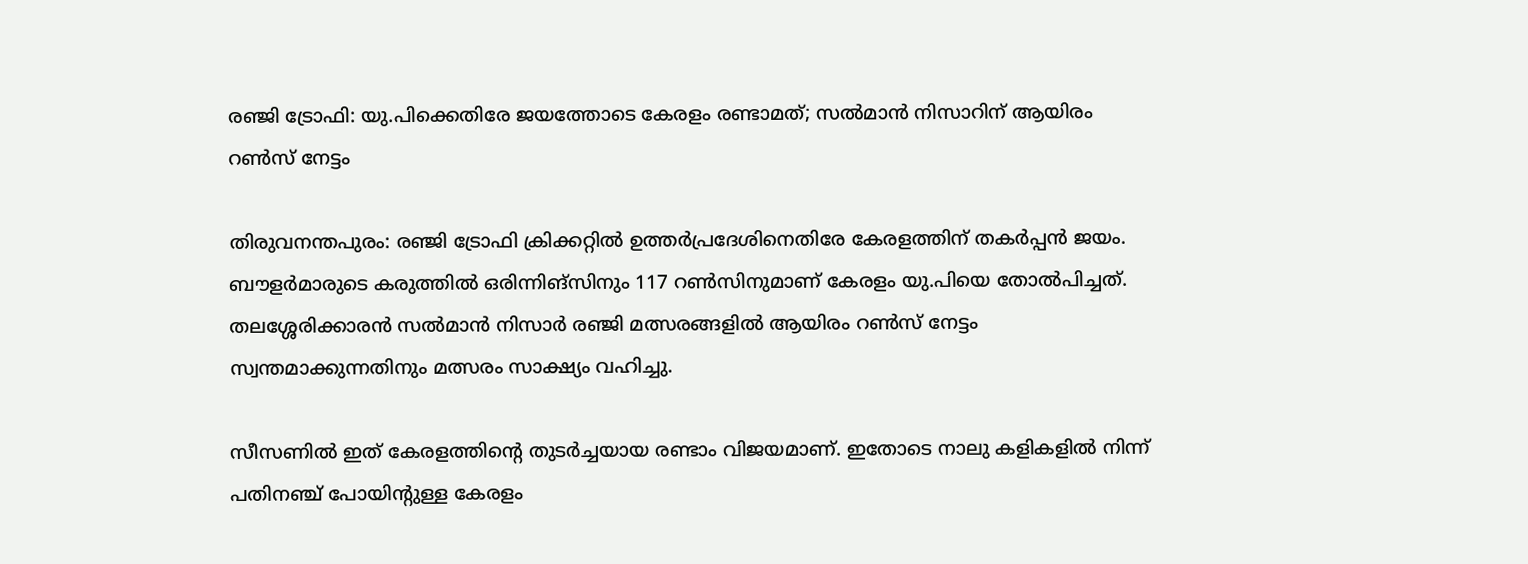രഞ്ജി ട്രോഫി: യു.പിക്കെതിരേ ജയത്തോടെ കേരളം രണ്ടാമത്; സൽമാൻ നിസാറിന് ആയിരം റൺസ് നേട്ടം

തിരുവനന്തപുരം: രഞ്ജി ട്രോഫി ക്രിക്കറ്റില്‍ ഉത്തര്‍പ്രദേശിനെതിരേ കേരളത്തിന് തകര്‍പ്പന്‍ ജയം. ബൗളര്‍മാരുടെ കരുത്തില്‍ ഒരിന്നിങ്സിനും 117 റണ്‍സിനുമാണ് കേരളം യു.പിയെ തോല്‍പിച്ചത്. തലശ്ശേരിക്കാരന്‍ സല്‍മാന്‍ നിസാര്‍ രഞ്ജി മത്സരങ്ങളില്‍ ആയിരം റണ്‍സ് നേട്ടം സ്വന്തമാക്കുന്നതിനും മത്സരം സാക്ഷ്യം വഹിച്ചു.

സീസണില്‍ ഇത് കേരളത്തിന്റെ തുടര്‍ച്ചയായ രണ്ടാം വിജയമാണ്. ഇതോടെ നാലു കളികളില്‍ നിന്ന് പതിനഞ്ച് പോയിന്റുള്ള കേരളം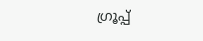ഗ്രൂപ്പ്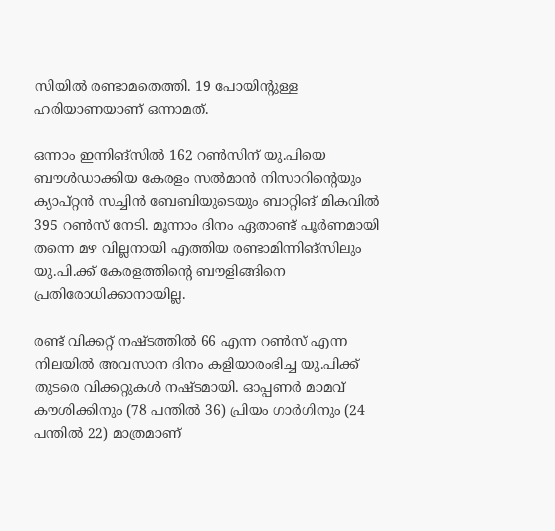സിയില്‍ രണ്ടാമതെത്തി. 19 പോയിന്റുള്ള ഹരിയാണയാണ് ഒന്നാമത്.

ഒന്നാം ഇന്നിങ്സില്‍ 162 റണ്‍സിന് യു.പിയെ ബൗള്‍ഡാക്കിയ കേരളം സല്‍മാന്‍ നിസാറിന്റെയും ക്യാപ്റ്റന്‍ സച്ചിന്‍ ബേബിയുടെയും ബാറ്റിങ് മികവില്‍ 395 റണ്‍സ് നേടി. മൂന്നാം ദിനം ഏതാണ്ട് പൂര്‍ണമായി തന്നെ മഴ വില്ലനായി എത്തിയ രണ്ടാമിന്നിങ്സിലും യു.പി.ക്ക് കേരളത്തിന്റെ ബൗളിങ്ങിനെ പ്രതിരോധിക്കാനായില്ല.

രണ്ട് വിക്കറ്റ് നഷ്ടത്തില്‍ 66 എന്ന റണ്‍സ് എന്ന നിലയില്‍ അവസാന ദിനം കളിയാരംഭിച്ച യു.പിക്ക് തുടരെ വിക്കറ്റുകള്‍ നഷ്ടമായി. ഓപ്പണര്‍ മാമവ് കൗശിക്കിനും (78 പന്തില്‍ 36) പ്രിയം ഗാര്‍ഗിനും (24 പന്തില്‍ 22) മാത്രമാണ്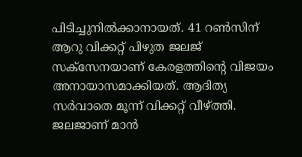പിടിച്ചുനില്‍ക്കാനായത്. 41 റണ്‍സിന് ആറു വിക്കറ്റ് പിഴുത ജലജ് സക്സേനയാണ് കേരളത്തിന്റെ വിജയം അനായാസമാക്കിയത്. ആദിത്യ സര്‍വാതെ മൂന്ന് വിക്കറ്റ് വീഴ്ത്തി. ജലജാണ് മാന്‍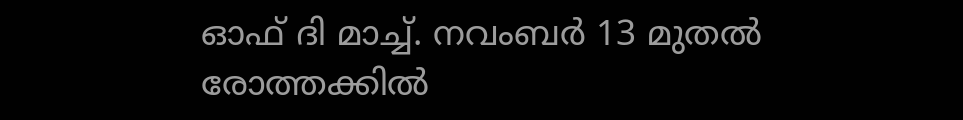ഓഫ് ദി മാച്ച്. നവംബര്‍ 13 മുതല്‍ രോത്തക്കില്‍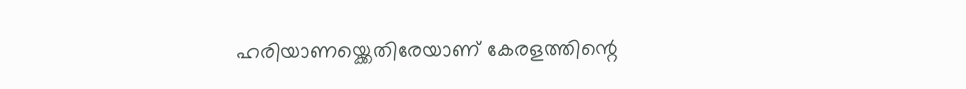ഹരിയാണയ്ക്കെതിരേയാണ് കേരളത്തിന്റെ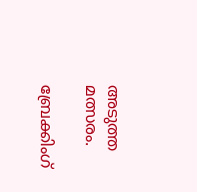അടുത്ത മത്സരം.

ബ്രേക്കിംഗ്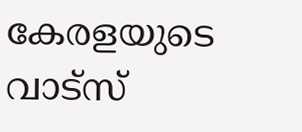കേരളയുടെ വാട്സ്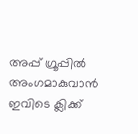അപ്പ് ഗ്രൂപ്പിൽ അംഗമാകുവാൻ ഇവിടെ ക്ലിക്ക്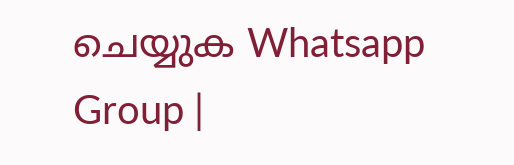ചെയ്യുക Whatsapp Group |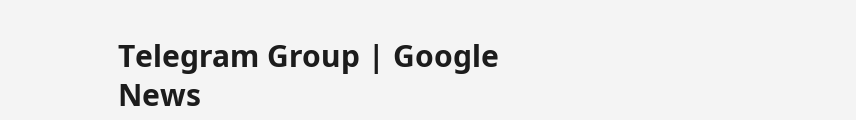Telegram Group | Google News